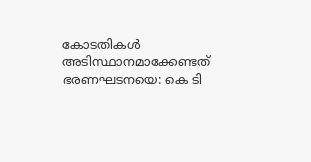കോടതികള്‍ അടിസ്ഥാനമാക്കേണ്ടത് ഭരണഘടനയെ: കെ ടി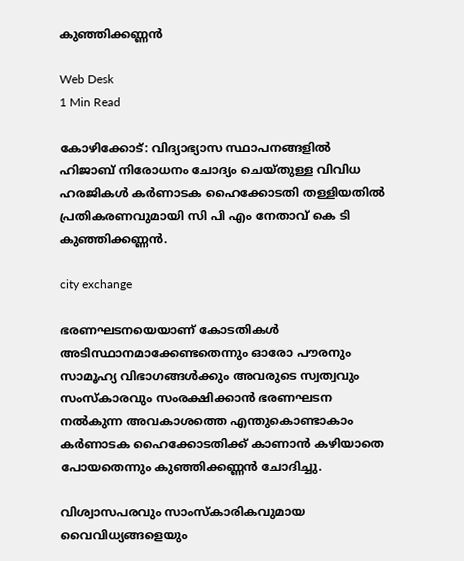കുഞ്ഞിക്കണ്ണന്‍

Web Desk
1 Min Read

കോഴിക്കോട്: വിദ്യാഭ്യാസ സ്ഥാപനങ്ങളില്‍ ഹിജാബ് നിരോധനം ചോദ്യം ചെയ്തുള്ള വിവിധ ഹരജികള്‍ കര്‍ണാടക ഹൈക്കോടതി തള്ളിയതില്‍ പ്രതികരണവുമായി സി പി എം നേതാവ് കെ ടി കുഞ്ഞിക്കണ്ണന്‍.

city exchange

ഭരണഘടനയെയാണ് കോടതികള്‍ അടിസ്ഥാനമാക്കേണ്ടതെന്നും ഓരോ പൗരനും സാമൂഹ്യ വിഭാഗങ്ങള്‍ക്കും അവരുടെ സ്വത്വവും സംസ്‌കാരവും സംരക്ഷിക്കാന്‍ ഭരണഘടന നല്‍കുന്ന അവകാശത്തെ എന്തുകൊണ്ടാകാം കര്‍ണാടക ഹൈക്കോടതിക്ക് കാണാന്‍ കഴിയാതെ പോയതെന്നും കുഞ്ഞിക്കണ്ണന്‍ ചോദിച്ചു.

വിശ്വാസപരവും സാംസ്‌കാരികവുമായ വൈവിധ്യങ്ങളെയും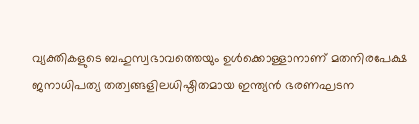വ്യക്തികളുടെ ബഹുസ്വഭാവത്തെയും ഉള്‍ക്കൊള്ളാനാണ് മതനിരപേക്ഷ ജനാധിപത്യ തത്വങ്ങളിലധിഷ്ഠിതമായ ഇന്ത്യന്‍ ഭരണഘടന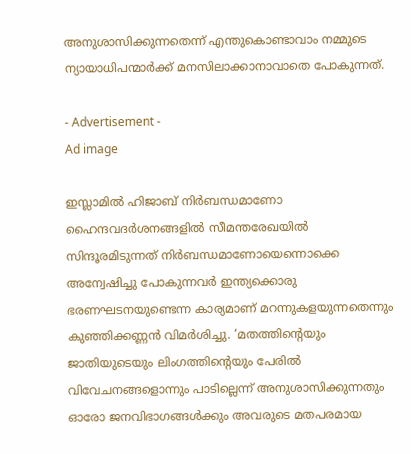അനുശാസിക്കുന്നതെന്ന് എന്തുകൊണ്ടാവാം നമ്മുടെ ന്യായാധിപന്മാര്‍ക്ക് മനസിലാക്കാനാവാതെ പോകുന്നത്.

- Advertisement -
Ad image

ഇസ്ലാമില്‍ ഹിജാബ് നിര്‍ബന്ധമാണോ ഹൈന്ദവദര്‍ശനങ്ങളില്‍ സീമന്തരേഖയില്‍ സിന്ദൂരമിടുന്നത് നിര്‍ബന്ധമാണോയെന്നൊക്കെ അന്വേഷിച്ചു പോകുന്നവര്‍ ഇന്ത്യക്കൊരു ഭരണഘടനയുണ്ടെന്ന കാര്യമാണ് മറന്നുകളയുന്നതെന്നും കുഞ്ഞിക്കണ്ണന്‍ വിമര്‍ശിച്ചു. ‘മതത്തിന്റെയും ജാതിയുടെയും ലിംഗത്തിന്റെയും പേരില്‍ വിവേചനങ്ങളൊന്നും പാടില്ലെന്ന് അനുശാസിക്കുന്നതും ഓരോ ജനവിഭാഗങ്ങള്‍ക്കും അവരുടെ മതപരമായ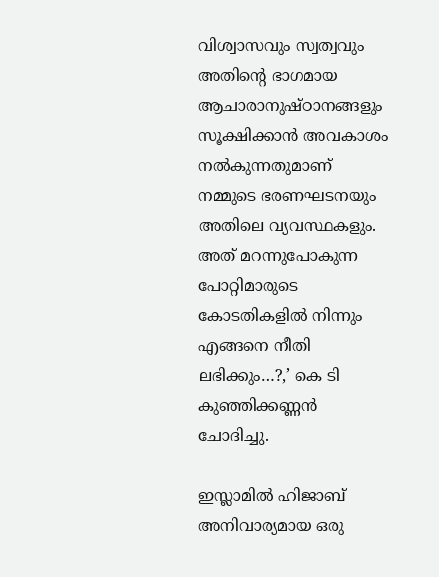വിശ്വാസവും സ്വത്വവും അതിന്റെ ഭാഗമായ ആചാരാനുഷ്ഠാനങ്ങളും സൂക്ഷിക്കാന്‍ അവകാശം നല്‍കുന്നതുമാണ്
നമ്മുടെ ഭരണഘടനയും അതിലെ വ്യവസ്ഥകളും. അത് മറന്നുപോകുന്ന പോറ്റിമാരുടെ കോടതികളില്‍ നിന്നും എങ്ങനെ നീതി ലഭിക്കും…?,’ കെ ടി കുഞ്ഞിക്കണ്ണന്‍ ചോദിച്ചു.

ഇസ്ലാമില്‍ ഹിജാബ് അനിവാര്യമായ ഒരു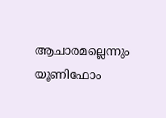ആചാരമല്ലെന്നും യൂണിഫോം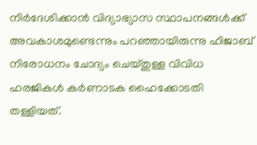നിര്‍ദേശിക്കാന്‍ വിദ്യാഭ്യാസ സ്ഥാപനങ്ങള്‍ക്ക് അവകാശമുണ്ടെന്നും പറഞ്ഞായിരുന്നു ഹിജാബ് നിരോധനം ചോദ്യം ചെയ്തുള്ള വിവിധ ഹരജികള്‍ കര്‍ണാടക ഹൈക്കോടതി തള്ളിയത്.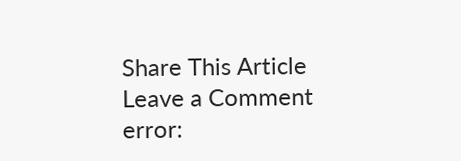Share This Article
Leave a Comment
error: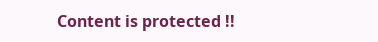Content is protected !!